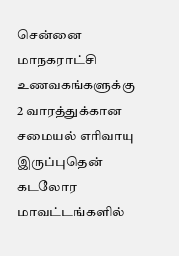சென்னை மாநகராட்சி உணவகங்களுக்கு 2 வாரத்துக்கான சமையல் எரிவாயு இருப்புதென் கடலோர மாவட்டங்களில்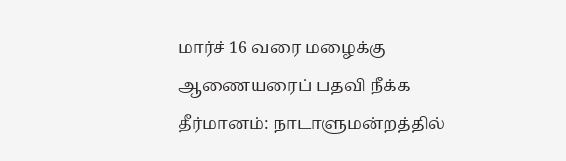மார்ச் 16 வரை மழைக்கு ஆணையரைப் பதவி நீக்க தீர்மானம்: நாடாளுமன்றத்தில்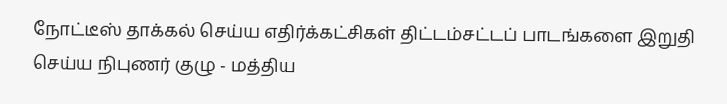நோட்டீஸ் தாக்கல் செய்ய எதிர்க்கட்சிகள் திட்டம்சட்டப் பாடங்களை இறுதி செய்ய நிபுணர் குழு - மத்திய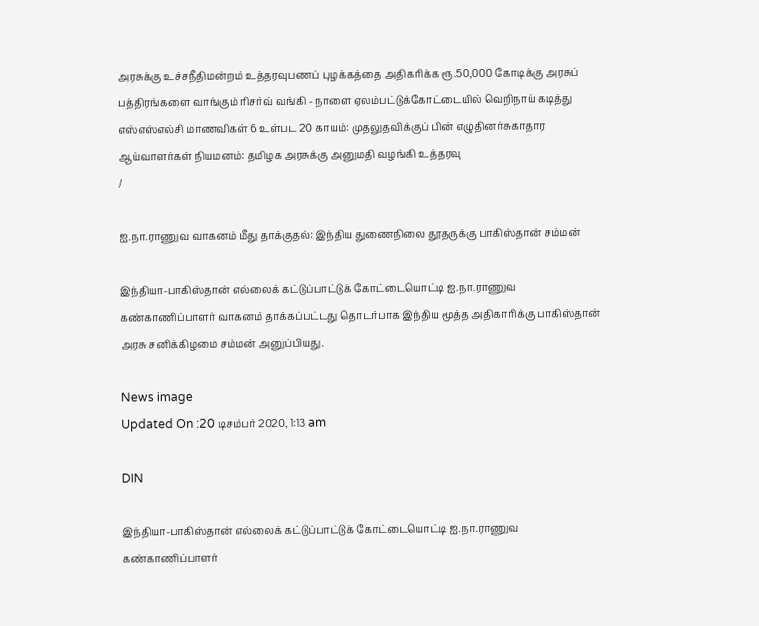அரசுக்கு உச்சநீதிமன்றம் உத்தரவுபணப் புழக்கத்தை அதிகரிக்க ரூ.50,000 கோடிக்கு அரசுப் பத்திரங்களை வாங்கும் ரிசர்வ் வங்கி - நாளை ஏலம்பட்டுக்கோட்டையில் வெறிநாய் கடித்து எஸ்எஸ்எல்சி மாணவிகள் 6 உள்பட 20 காயம்: முதலுதவிக்குப் பின் எழுதினர்சுகாதார ஆய்வாளர்கள் நியமனம்: தமிழக அரசுக்கு அனுமதி வழங்கி உத்தரவு
/

ஐ.நா.ராணுவ வாகனம் மீது தாக்குதல்: இந்திய துணைநிலை தூதருக்கு பாகிஸ்தான் சம்மன்

இந்தியா-பாகிஸ்தான் எல்லைக் கட்டுப்பாட்டுக் கோட்டையொட்டி ஐ.நா.ராணுவ கண்காணிப்பாளர் வாகனம் தாக்கப்பட்டது தொடர்பாக இந்திய மூத்த அதிகாரிக்கு பாகிஸ்தான் அரசு சனிக்கிழமை சம்மன் அனுப்பியது.

News image
Updated On :20 டிசம்பர் 2020, 1:13 am

DIN

இந்தியா-பாகிஸ்தான் எல்லைக் கட்டுப்பாட்டுக் கோட்டையொட்டி ஐ.நா.ராணுவ கண்காணிப்பாளர்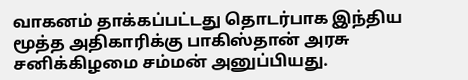வாகனம் தாக்கப்பட்டது தொடர்பாக இந்திய மூத்த அதிகாரிக்கு பாகிஸ்தான் அரசு சனிக்கிழமை சம்மன் அனுப்பியது.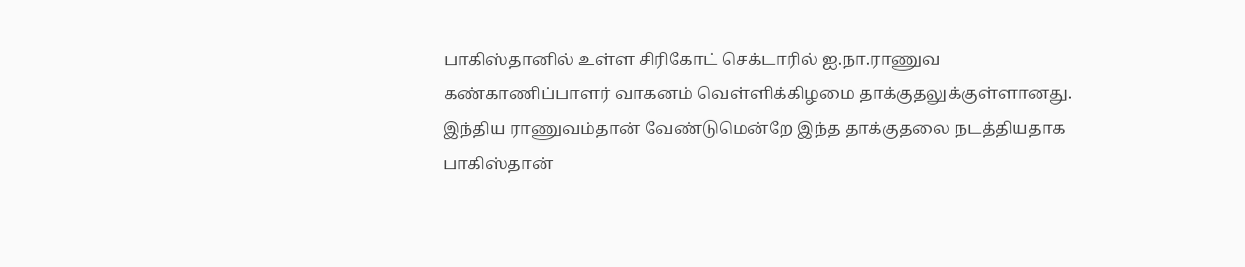பாகிஸ்தானில் உள்ள சிரிகோட் செக்டாரில் ஐ.நா.ராணுவ கண்காணிப்பாளர் வாகனம் வெள்ளிக்கிழமை தாக்குதலுக்குள்ளானது. இந்திய ராணுவம்தான் வேண்டுமென்றே இந்த தாக்குதலை நடத்தியதாக பாகிஸ்தான்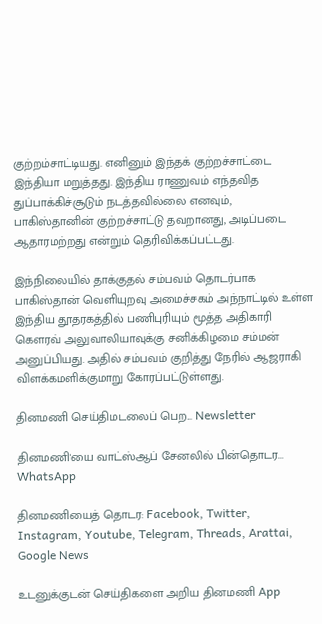குற்றம்சாட்டியது. எனினும் இந்தக் குற்றச்சாட்டை இந்தியா மறுத்தது. இந்திய ராணுவம் எந்தவித துப்பாக்கிச்சூடும் நடத்தவில்லை எனவும், பாகிஸ்தானின் குற்றச்சாட்டு தவறானது, அடிப்படை ஆதாரமற்றது என்றும் தெரிவிக்கப்பட்டது.

இந்நிலையில் தாக்குதல் சம்பவம் தொடர்பாக பாகிஸ்தான் வெளியுறவு அமைச்சகம் அந்நாட்டில் உள்ள இந்திய தூதரகத்தில் பணிபுரியும் மூத்த அதிகாரி கெளரவ் அலுவாலியாவுக்கு சனிக்கிழமை சம்மன் அனுப்பியது. அதில் சம்பவம் குறித்து நேரில் ஆஜராகி விளக்கமளிக்குமாறு கோரப்பட்டுள்ளது.

தினமணி செய்திமடலைப் பெற... Newsletter

தினமணி'யை வாட்ஸ்ஆப் சேனலில் பின்தொடர... WhatsApp

தினமணியைத் தொடர: Facebook, Twitter, Instagram, Youtube, Telegram, Threads, Arattai, Google News

உடனுக்குடன் செய்திகளை அறிய தினமணி App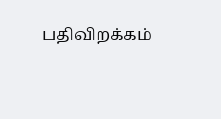பதிவிறக்கம்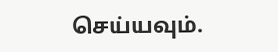செய்யவும்.